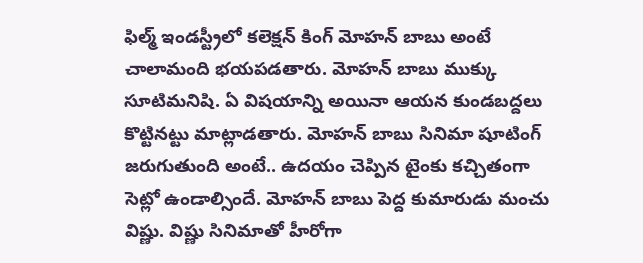ఫిల్మ్ ఇండస్ట్రీలో కలెక్షన్ కింగ్ మోహన్ బాబు అంటే చాలామంది భయపడతారు. మోహన్ బాబు ముక్కు సూటిమనిషి. ఏ విషయాన్ని అయినా ఆయన కుండబద్దలు కొట్టినట్టు మాట్లాడతారు. మోహన్ బాబు సినిమా షూటింగ్ జరుగుతుంది అంటే.. ఉదయం చెప్పిన టైంకు కచ్చితంగా సెట్లో ఉండాల్సిందే. మోహన్ బాబు పెద్ద కుమారుడు మంచు విష్ణు. విష్ణు సినిమాతో హీరోగా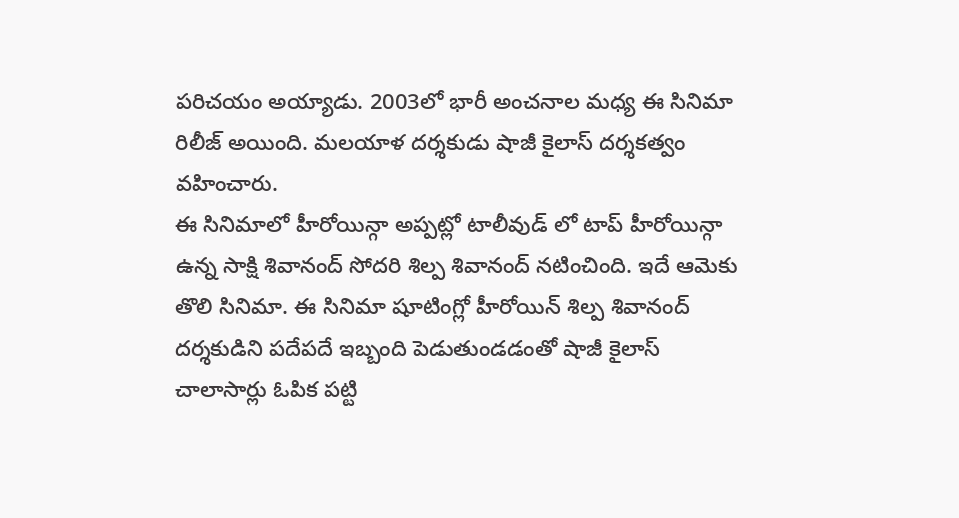పరిచయం అయ్యాడు. 2003లో భారీ అంచనాల మధ్య ఈ సినిమా రిలీజ్ అయింది. మలయాళ దర్శకుడు షాజీ కైలాస్ దర్శకత్వం వహించారు.
ఈ సినిమాలో హీరోయిన్గా అప్పట్లో టాలీవుడ్ లో టాప్ హీరోయిన్గా ఉన్న సాక్షి శివానంద్ సోదరి శిల్ప శివానంద్ నటించింది. ఇదే ఆమెకు తొలి సినిమా. ఈ సినిమా షూటింగ్లో హీరోయిన్ శిల్ప శివానంద్ దర్శకుడిని పదేపదే ఇబ్బంది పెడుతుండడంతో షాజీ కైలాస్ చాలాసార్లు ఓపిక పట్టి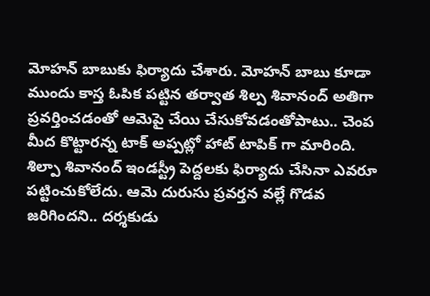మోహన్ బాబుకు ఫిర్యాదు చేశారు. మోహన్ బాబు కూడా ముందు కాస్త ఓపిక పట్టిన తర్వాత శిల్ప శివానంద్ అతిగా ప్రవర్తించడంతో ఆమెపై చేయి చేసుకోవడంతోపాటు.. చెంప మీద కొట్టారన్న టాక్ అప్పట్లో హాట్ టాపిక్ గా మారింది.
శిల్పా శివానంద్ ఇండస్ట్రీ పెద్దలకు ఫిర్యాదు చేసినా ఎవరూ పట్టించుకోలేదు. ఆమె దురుసు ప్రవర్తన వల్లే గొడవ జరిగిందని.. దర్శకుడు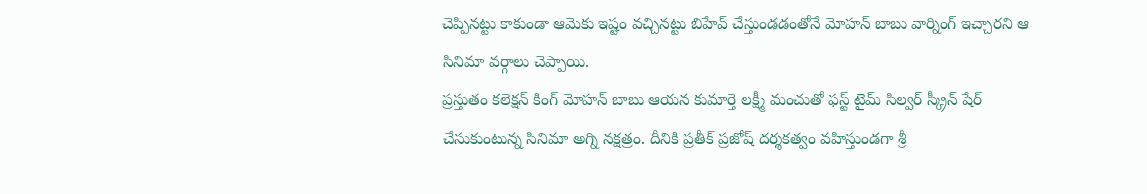చెప్పినట్టు కాకుండా ఆమెకు ఇష్టం వచ్చినట్టు బిహేవ్ చేస్తుండడంతోనే మోహన్ బాబు వార్నింగ్ ఇచ్చారని ఆ సినిమా వర్గాలు చెప్పాయి.
ప్రస్తుతం కలెక్షన్ కింగ్ మోహన్ బాబు ఆయన కుమార్తె లక్ష్మీ మంచుతో ఫస్ట్ టైమ్ సిల్వర్ స్క్రీన్ షేర్ చేసుకుంటున్న సినిమా అగ్ని నక్షత్రం. దీనికి ప్రతీక్ ప్రజోష్ దర్శకత్వం వహిస్తుండగా శ్రీ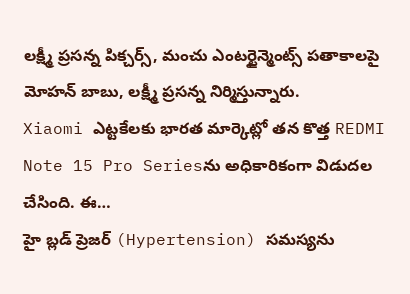లక్ష్మీ ప్రసన్న పిక్చర్స్, మంచు ఎంటర్టైన్మెంట్స్ పతాకాలపై మోహన్ బాబు, లక్ష్మీ ప్రసన్న నిర్మిస్తున్నారు.
Xiaomi ఎట్టకేలకు భారత మార్కెట్లో తన కొత్త REDMI Note 15 Pro Seriesను అధికారికంగా విడుదల చేసింది. ఈ…
హై బ్లడ్ ప్రెజర్ (Hypertension) సమస్యను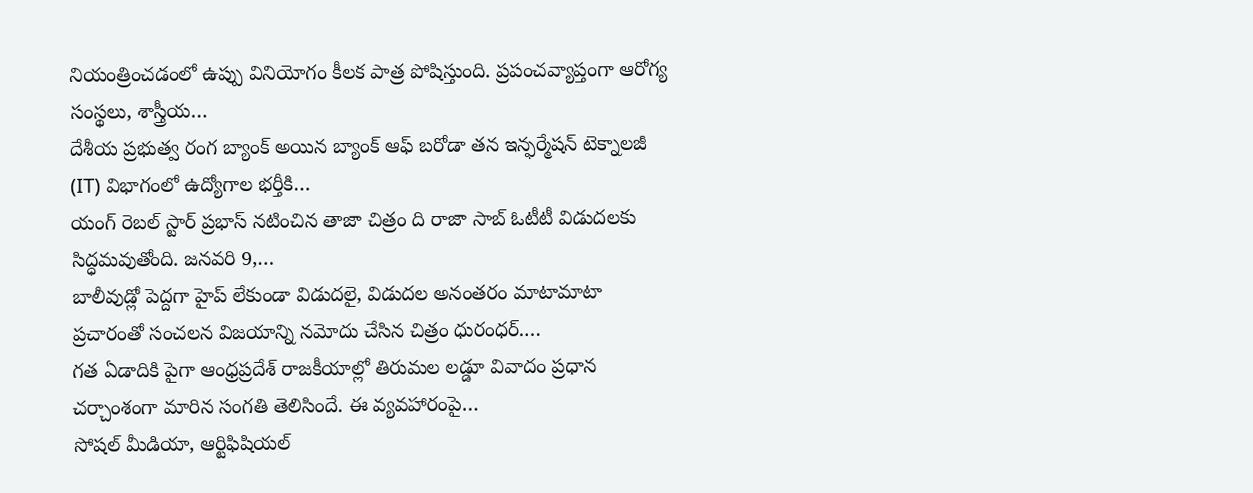నియంత్రించడంలో ఉప్పు వినియోగం కీలక పాత్ర పోషిస్తుంది. ప్రపంచవ్యాప్తంగా ఆరోగ్య సంస్థలు, శాస్త్రీయ…
దేశీయ ప్రభుత్వ రంగ బ్యాంక్ అయిన బ్యాంక్ ఆఫ్ బరోడా తన ఇన్ఫర్మేషన్ టెక్నాలజీ (IT) విభాగంలో ఉద్యోగాల భర్తీకి…
యంగ్ రెబల్ స్టార్ ప్రభాస్ నటించిన తాజా చిత్రం ది రాజా సాబ్ ఓటీటీ విడుదలకు సిద్ధమవుతోంది. జనవరి 9,…
బాలీవుడ్లో పెద్దగా హైప్ లేకుండా విడుదలై, విడుదల అనంతరం మాటామాటా ప్రచారంతో సంచలన విజయాన్ని నమోదు చేసిన చిత్రం ధురంధర్.…
గత ఏడాదికి పైగా ఆంధ్రప్రదేశ్ రాజకీయాల్లో తిరుమల లడ్డూ వివాదం ప్రధాన చర్చాంశంగా మారిన సంగతి తెలిసిందే. ఈ వ్యవహారంపై…
సోషల్ మీడియా, ఆర్టిఫిషియల్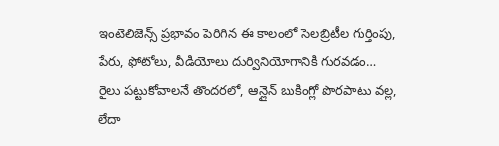ఇంటెలిజెన్స్ ప్రభావం పెరిగిన ఈ కాలంలో సెలబ్రిటీల గుర్తింపు, పేరు, ఫోటోలు, వీడియోలు దుర్వినియోగానికి గురవడం…
రైలు పట్టుకోవాలనే తొందరలో, ఆన్లైన్ బుకింగ్లో పొరపాటు వల్ల, లేదా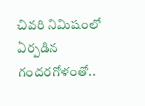చివరి నిమిషంలో ఏర్పడిన గందరగోళంతో..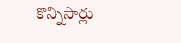కొన్నిసార్లు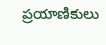ప్రయాణికులు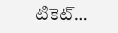టికెట్…